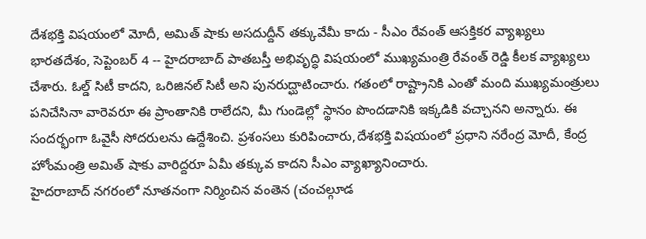దేశభక్తి విషయంలో మోదీ, అమిత్ షాకు అసదుద్దీన్ తక్కువేమీ కాదు - సీఎం రేవంత్ ఆసక్తికర వ్యాఖ్యలు
భారతదేశం, సెప్టెంబర్ 4 -- హైదరాబాద్ పాతబస్తీ అభివృద్ధి విషయంలో ముఖ్యమంత్రి రేవంత్ రెడ్డి కీలక వ్యాఖ్యలు చేశారు. ఓల్డ్ సిటీ కాదని, ఒరిజినల్ సిటీ అని పునరుద్ఘాటించారు. గతంలో రాష్ట్రానికి ఎంతో మంది ముఖ్యమంత్రులు పనిచేసినా వారెవరూ ఈ ప్రాంతానికి రాలేదని, మీ గుండెల్లో స్థానం పొందడానికి ఇక్కడికి వచ్చానని అన్నారు. ఈ సందర్భంగా ఓవైసీ సోదరులను ఉద్దేశించి. ప్రశంసలు కురిపించారు,దేశభక్తి విషయంలో ప్రధాని నరేంద్ర మోదీ, కేంద్ర హోంమంత్రి అమిత్ షాకు వారిద్దరూ ఏమీ తక్కువ కాదని సీఎం వ్యాఖ్యానించారు.
హైదరాబాద్ నగరంలో నూతనంగా నిర్మించిన వంతెన (చంచల్గూడ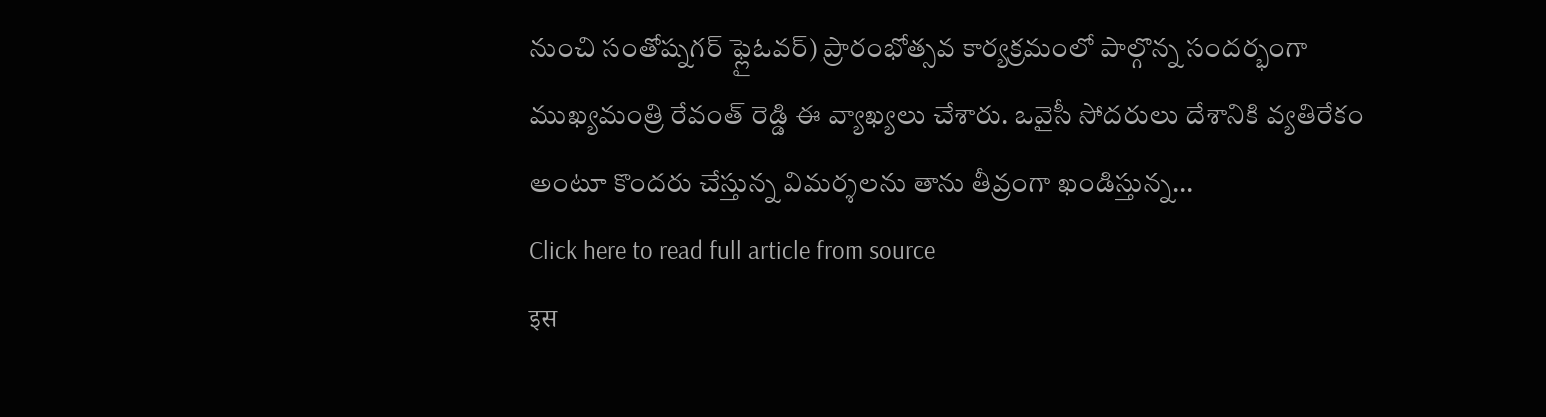నుంచి సంతోష్నగర్ ఫ్లైఓవర్) ప్రారంభోత్సవ కార్యక్రమంలో పాల్గొన్న సందర్భంగా ముఖ్యమంత్రి రేవంత్ రెడ్డి ఈ వ్యాఖ్యలు చేశారు. ఒవైసీ సోదరులు దేశానికి వ్యతిరేకం అంటూ కొందరు చేస్తున్న విమర్శలను తాను తీవ్రంగా ఖండిస్తున్న...
Click here to read full article from source
इस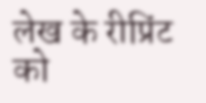लेख के रीप्रिंट को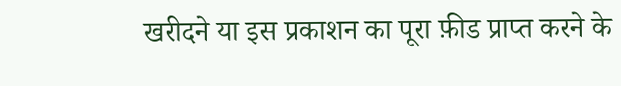खरीदने या इस प्रकाशन का पूरा फ़ीड प्राप्त करने के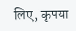लिए, कृपया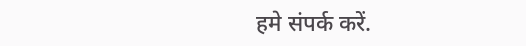हमे संपर्क करें.